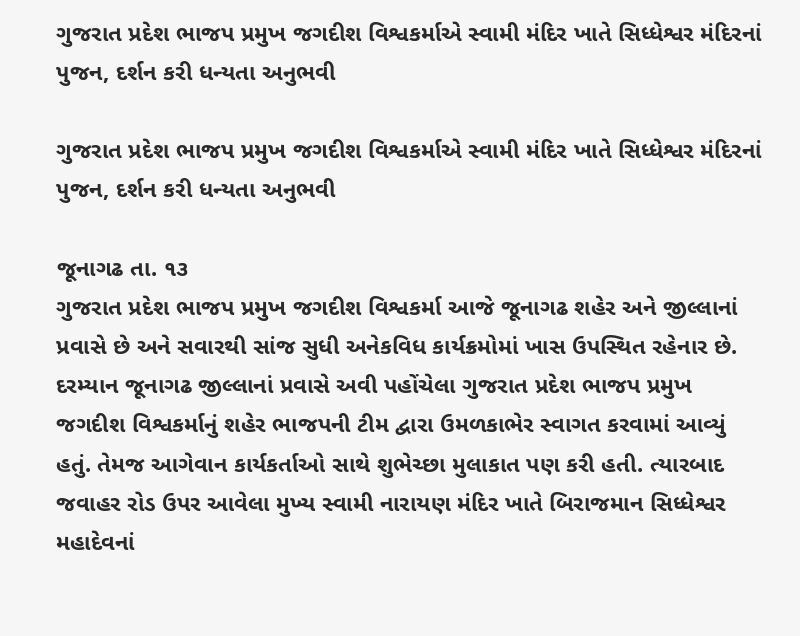ગુજરાત પ્રદેશ ભાજપ પ્રમુખ જગદીશ વિશ્વકર્માએ સ્વામી મંદિર ખાતે સિધ્ધેશ્વર મંદિરનાં પુજન, દર્શન કરી ધન્યતા અનુભવી

ગુજરાત પ્રદેશ ભાજપ પ્રમુખ જગદીશ વિશ્વકર્માએ સ્વામી મંદિર ખાતે સિધ્ધેશ્વર મંદિરનાં પુજન, દર્શન કરી ધન્યતા અનુભવી

જૂનાગઢ તા. ૧૩
ગુજરાત પ્રદેશ ભાજપ પ્રમુખ જગદીશ વિશ્વકર્મા આજે જૂનાગઢ શહેર અને જીલ્લાનાં પ્રવાસે છે અને સવારથી સાંજ સુધી અનેકવિધ કાર્યક્રમોમાં ખાસ ઉપસ્થિત રહેનાર છે. દરમ્યાન જૂનાગઢ જીલ્લાનાં પ્રવાસે અવી પહોંચેલા ગુજરાત પ્રદેશ ભાજપ પ્રમુખ જગદીશ વિશ્વકર્માનું શહેર ભાજપની ટીમ દ્વારા ઉમળકાભેર સ્વાગત કરવામાં આવ્યું હતું. તેમજ આગેવાન કાર્યકર્તાઓ સાથે શુભેચ્છા મુલાકાત પણ કરી હતી. ત્યારબાદ જવાહર રોડ ઉપર આવેલા મુખ્ય સ્વામી નારાયણ મંદિર ખાતે બિરાજમાન સિધ્ધેશ્વર મહાદેવનાં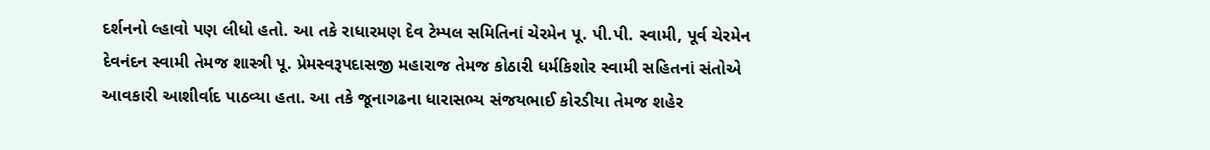દર્શનનો લ્હાવો પણ લીધો હતો. આ તકે રાધારમણ દેવ ટેમ્પલ સમિતિનાં ચેરમેન પૂ. પી.પી. સ્વામી, પૂર્વ ચેરમેન દેવનંદન સ્વામી તેમજ શાસ્ત્રી પૂ. પ્રેમસ્વરૂપદાસજી મહારાજ તેમજ કોઠારી ધર્મકિશોર સ્વામી સહિતનાં સંતોએ આવકારી આશીર્વાદ પાઠવ્યા હતા. આ તકે જૂનાગઢના ધારાસભ્ય સંજયભાઈ કોરડીયા તેમજ શહેર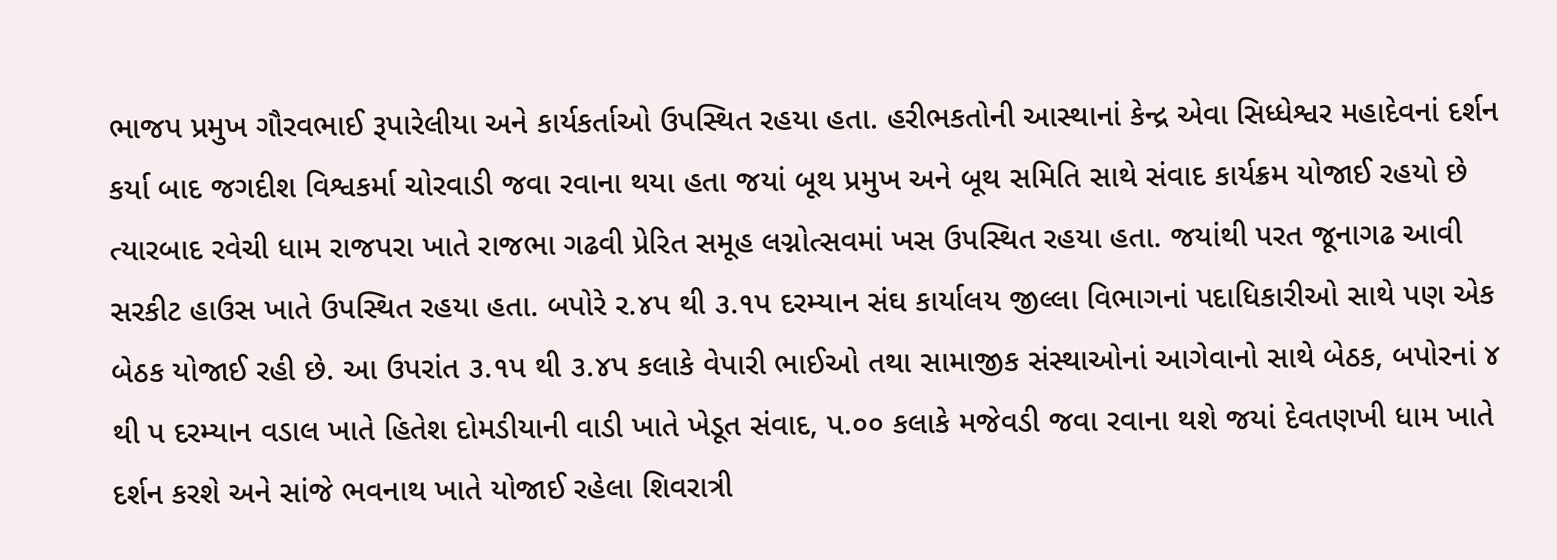ભાજપ પ્રમુખ ગૌરવભાઈ રૂપારેલીયા અને કાર્યકર્તાઓ ઉપસ્થિત રહયા હતા. હરીભકતોની આસ્થાનાં કેન્દ્ર એવા સિધ્ધેશ્વર મહાદેવનાં દર્શન કર્યા બાદ જગદીશ વિશ્વકર્મા ચોરવાડી જવા રવાના થયા હતા જયાં બૂથ પ્રમુખ અને બૂથ સમિતિ સાથે સંવાદ કાર્યક્રમ યોજાઈ રહયો છે ત્યારબાદ રવેચી ધામ રાજપરા ખાતે રાજભા ગઢવી પ્રેરિત સમૂહ લગ્નોત્સવમાં ખસ ઉપસ્થિત રહયા હતા. જયાંથી પરત જૂનાગઢ આવી સરકીટ હાઉસ ખાતે ઉપસ્થિત રહયા હતા. બપોરે ર.૪પ થી ૩.૧પ દરમ્યાન સંઘ કાર્યાલય જીલ્લા વિભાગનાં પદાધિકારીઓ સાથે પણ એક બેઠક યોજાઈ રહી છે. આ ઉપરાંત ૩.૧પ થી ૩.૪પ કલાકે વેપારી ભાઈઓ તથા સામાજીક સંસ્થાઓનાં આગેવાનો સાથે બેઠક, બપોરનાં ૪ થી પ દરમ્યાન વડાલ ખાતે હિતેશ દોમડીયાની વાડી ખાતે ખેડૂત સંવાદ, પ.૦૦ કલાકે મજેવડી જવા રવાના થશે જયાં દેવતણખી ધામ ખાતે દર્શન કરશે અને સાંજે ભવનાથ ખાતે યોજાઈ રહેલા શિવરાત્રી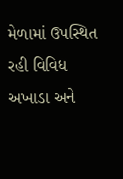મેળામાં ઉપસ્થિત રહી વિવિધ અખાડા અને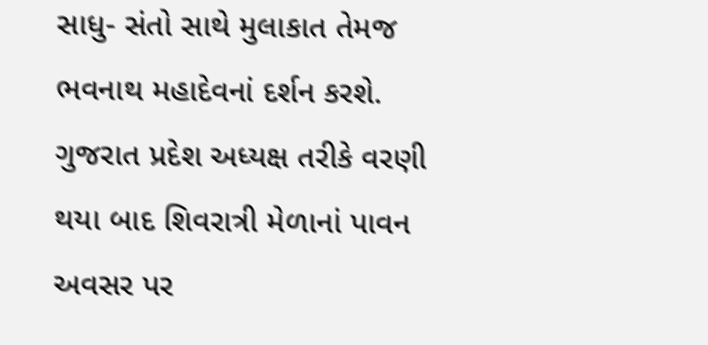સાધુ- સંતો સાથે મુલાકાત તેમજ ભવનાથ મહાદેવનાં દર્શન કરશે. ગુજરાત પ્રદેશ અધ્યક્ષ તરીકે વરણી થયા બાદ શિવરાત્રી મેળાનાં પાવન અવસર પર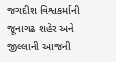જગદીશ વિશ્વકર્માની જૂનાગઢ શહેર અને જીલ્લાની આજની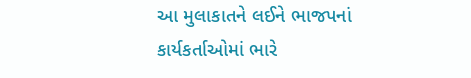આ મુલાકાતને લઈને ભાજપનાં કાર્યકર્તાઓમાં ભારે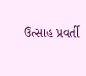ઉત્સાહ પ્રવર્તી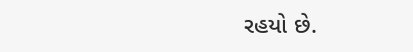રહયો છે.